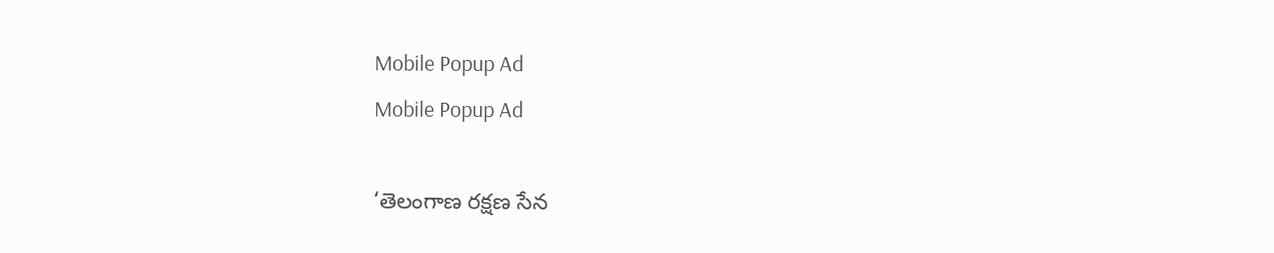Mobile Popup Ad
Mobile Popup Ad

‘తెలంగాణ రక్షణ సేన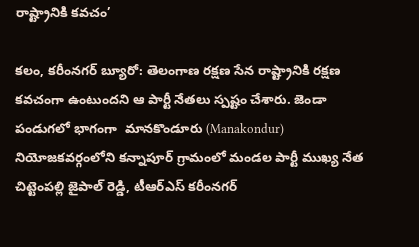రాష్ట్రానికి కవచం’

కలం, కరీంనగర్ బ్యూరో: తెలంగాణ రక్షణ సేన రాష్ట్రానికి రక్షణ కవచంగా ఉంటుందని ఆ పార్టీ నేతలు స్పష్టం చేశారు. జెండా పండుగలో భాగంగా  మానకొండూరు (Manakondur)  నియోజకవర్గంలోని కన్నాపూర్ గ్రామంలో మండల పార్టీ ముఖ్య నేత చిట్టెంపల్లి జైపాల్ రెడ్డి, టీఆర్ఎస్ కరీంనగర్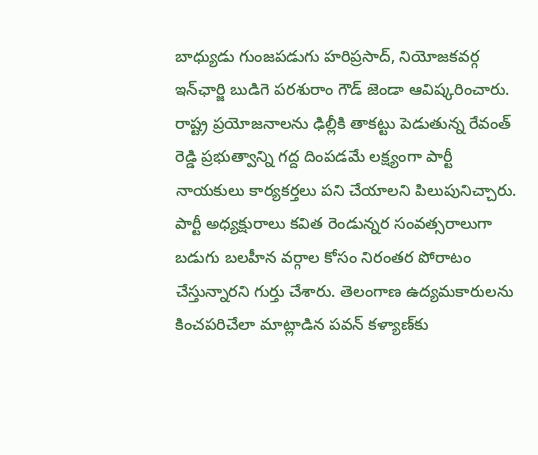బాధ్యుడు గుంజపడుగు హరిప్రసాద్, నియోజకవర్గ ఇన్‌ఛార్జి బుడిగె పరశురాం గౌడ్ జెండా ఆవిష్కరించారు. రాష్ట్ర ప్రయోజనాలను ఢిల్లీకి తాకట్టు పెడుతున్న రేవంత్ రెడ్డి ప్రభుత్వాన్ని గద్ద దింపడమే లక్ష్యంగా పార్టీ నాయకులు కార్యకర్తలు పని చేయాలని పిలుపునిచ్చారు. పార్టీ అధ్యక్షురాలు కవిత రెండున్నర సంవత్సరాలుగా బడుగు బలహీన వర్గాల కోసం నిరంతర పోరాటం చేస్తున్నారని గుర్తు చేశారు. తెలంగాణ ఉద్యమకారులను కించపరిచేలా మాట్లాడిన పవన్ కళ్యాణ్‌కు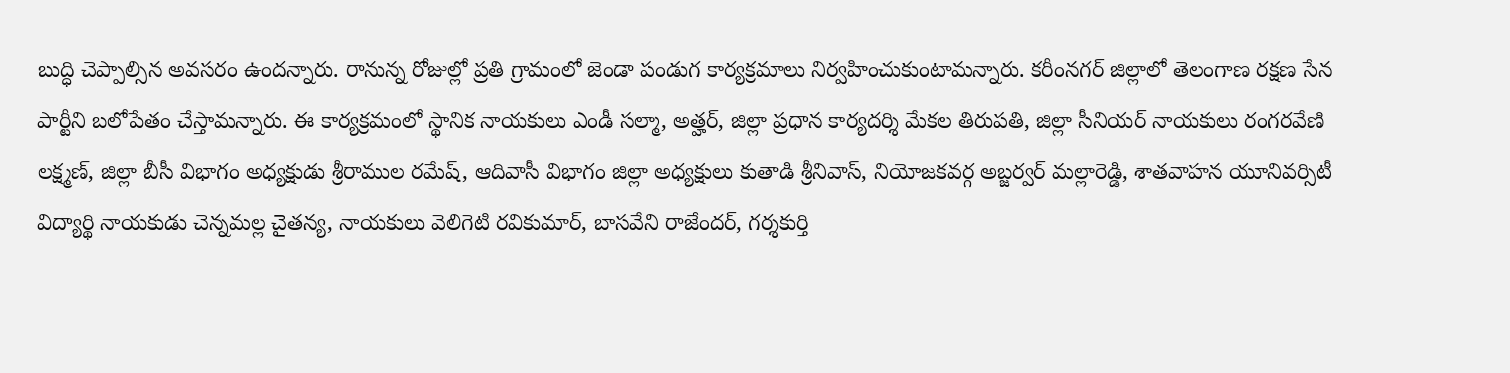బుద్ధి చెప్పాల్సిన అవసరం ఉందన్నారు. రానున్న రోజుల్లో ప్రతి గ్రామంలో జెండా పండుగ కార్యక్రమాలు నిర్వహించుకుంటామన్నారు. కరీంనగర్ జిల్లాలో తెలంగాణ రక్షణ సేన పార్టీని బలోపేతం చేస్తామన్నారు. ఈ కార్యక్రమంలో స్థానిక నాయకులు ఎండీ సల్మా, అత్హర్, జిల్లా ప్రధాన కార్యదర్శి మేకల తిరుపతి, జిల్లా సీనియర్ నాయకులు రంగరవేణి లక్ష్మణ్, జిల్లా బీసీ విభాగం అధ్యక్షుడు శ్రీరాముల రమేష్, ఆదివాసీ విభాగం జిల్లా అధ్యక్షులు కుతాడి శ్రీనివాస్, నియోజకవర్గ అబ్జర్వర్ మల్లారెడ్డి, శాతవాహన యూనివర్సిటీ విద్యార్థి నాయకుడు చెన్నమల్ల చైతన్య, నాయకులు వెలిగెటి రవికుమార్, బాసవేని రాజేందర్, గర్శకుర్తి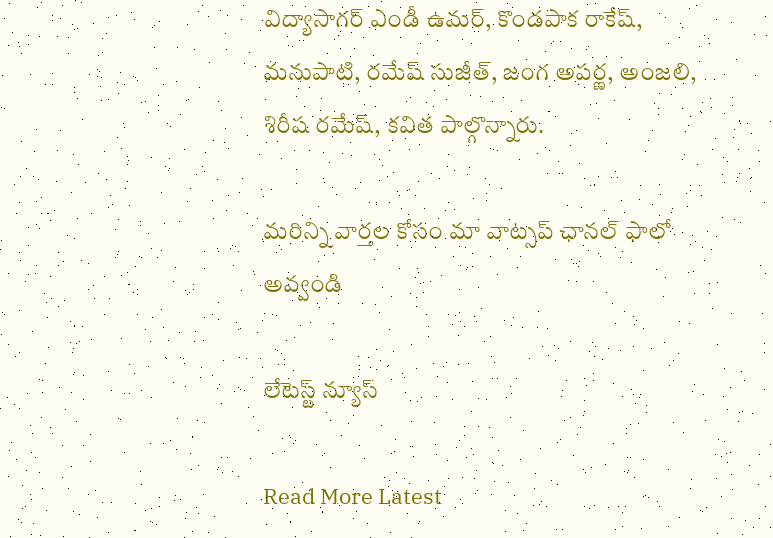విద్యాసాగర్ ఎండీ ఉమర్‌, కొండపాక రాకేష్, మనుపాటి, రమేష్ సుజీత్, జంగ అపర్ణ, అంజలి, శిరీష రమేష్, కవిత పాల్గొన్నారు.

మ‌రిన్ని వార్త‌ల కోసం మా వాట్స‌ప్ ఛాన‌ల్ ఫాలో అవ్వండి

లేటెస్ట్ న్యూస్‌

Read More Latest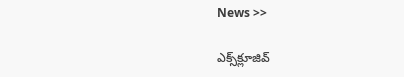News >>

ఎక్స్‌క్లూజివ్‌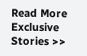Read More Exclusive Stories >>